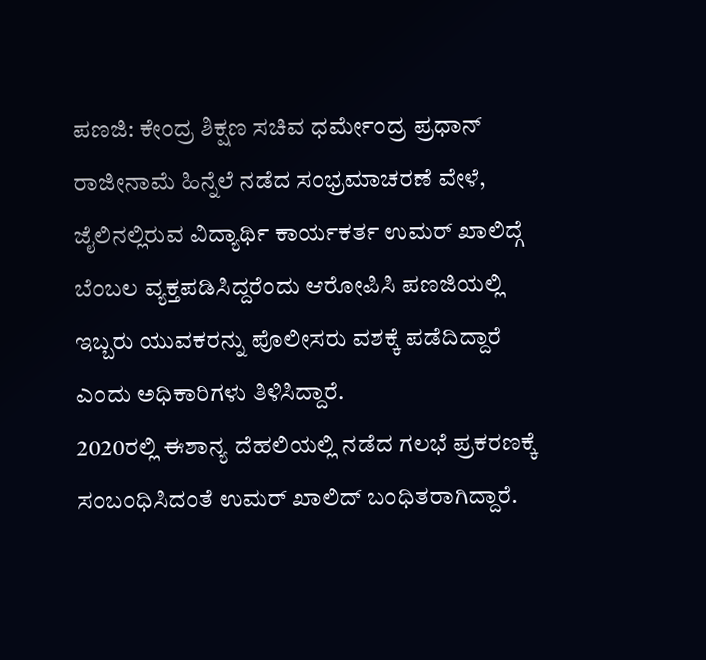ಪಣಜಿ: ಕೇಂದ್ರ ಶಿಕ್ಷಣ ಸಚಿವ ಧರ್ಮೇಂದ್ರ ಪ್ರಧಾನ್ ರಾಜೀನಾಮೆ ಹಿನ್ನೆಲೆ ನಡೆದ ಸಂಭ್ರಮಾಚರಣೆ ವೇಳೆ, ಜೈಲಿನಲ್ಲಿರುವ ವಿದ್ಯಾರ್ಥಿ ಕಾರ್ಯಕರ್ತ ಉಮರ್ ಖಾಲಿದ್ಗೆ ಬೆಂಬಲ ವ್ಯಕ್ತಪಡಿಸಿದ್ದರೆಂದು ಆರೋಪಿಸಿ ಪಣಜಿಯಲ್ಲಿ ಇಬ್ಬರು ಯುವಕರನ್ನು ಪೊಲೀಸರು ವಶಕ್ಕೆ ಪಡೆದಿದ್ದಾರೆ ಎಂದು ಅಧಿಕಾರಿಗಳು ತಿಳಿಸಿದ್ದಾರೆ.
2020ರಲ್ಲಿ ಈಶಾನ್ಯ ದೆಹಲಿಯಲ್ಲಿ ನಡೆದ ಗಲಭೆ ಪ್ರಕರಣಕ್ಕೆ ಸಂಬಂಧಿಸಿದಂತೆ ಉಮರ್ ಖಾಲಿದ್ ಬಂಧಿತರಾಗಿದ್ದಾರೆ.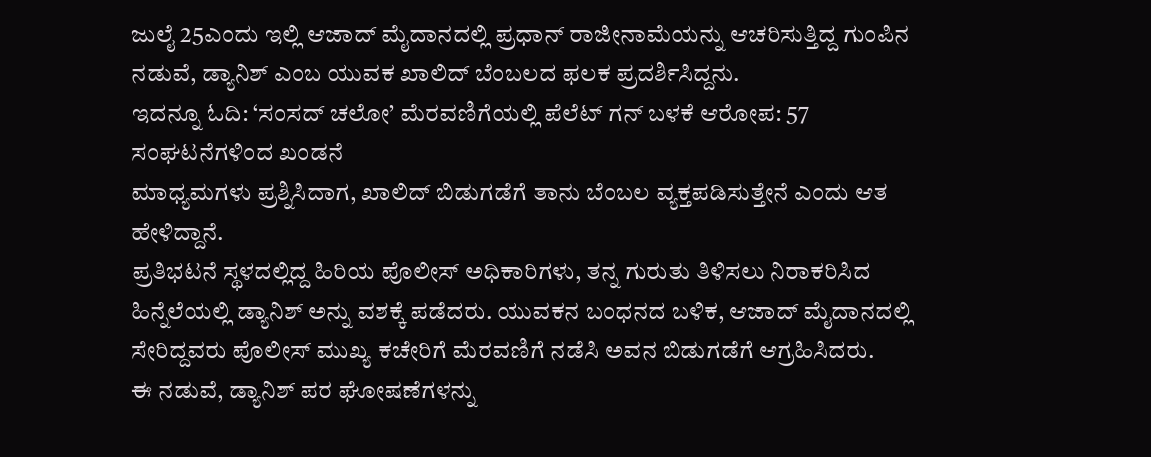ಜುಲೈ 25ಎಂದು ಇಲ್ಲಿ ಆಜಾದ್ ಮೈದಾನದಲ್ಲಿ ಪ್ರಧಾನ್ ರಾಜೀನಾಮೆಯನ್ನು ಆಚರಿಸುತ್ತಿದ್ದ ಗುಂಪಿನ ನಡುವೆ, ಡ್ಯಾನಿಶ್ ಎಂಬ ಯುವಕ ಖಾಲಿದ್ ಬೆಂಬಲದ ಫಲಕ ಪ್ರದರ್ಶಿಸಿದ್ದನು.
ಇದನ್ನೂ ಓದಿ: ‘ಸಂಸದ್ ಚಲೋ’ ಮೆರವಣಿಗೆಯಲ್ಲಿ ಪೆಲೆಟ್ ಗನ್ ಬಳಕೆ ಆರೋಪ: 57 ಸಂಘಟನೆಗಳಿಂದ ಖಂಡನೆ
ಮಾಧ್ಯಮಗಳು ಪ್ರಶ್ನಿಸಿದಾಗ, ಖಾಲಿದ್ ಬಿಡುಗಡೆಗೆ ತಾನು ಬೆಂಬಲ ವ್ಯಕ್ತಪಡಿಸುತ್ತೇನೆ ಎಂದು ಆತ ಹೇಳಿದ್ದಾನೆ.
ಪ್ರತಿಭಟನೆ ಸ್ಥಳದಲ್ಲಿದ್ದ ಹಿರಿಯ ಪೊಲೀಸ್ ಅಧಿಕಾರಿಗಳು, ತನ್ನ ಗುರುತು ತಿಳಿಸಲು ನಿರಾಕರಿಸಿದ ಹಿನ್ನೆಲೆಯಲ್ಲಿ ಡ್ಯಾನಿಶ್ ಅನ್ನು ವಶಕ್ಕೆ ಪಡೆದರು. ಯುವಕನ ಬಂಧನದ ಬಳಿಕ, ಆಜಾದ್ ಮೈದಾನದಲ್ಲಿ ಸೇರಿದ್ದವರು ಪೊಲೀಸ್ ಮುಖ್ಯ ಕಚೇರಿಗೆ ಮೆರವಣಿಗೆ ನಡೆಸಿ ಅವನ ಬಿಡುಗಡೆಗೆ ಆಗ್ರಹಿಸಿದರು.
ಈ ನಡುವೆ, ಡ್ಯಾನಿಶ್ ಪರ ಘೋಷಣೆಗಳನ್ನು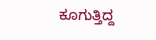ಕೂಗುತ್ತಿದ್ದ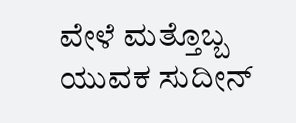ವೇಳೆ ಮತ್ತೊಬ್ಬ ಯುವಕ ಸುದೀನ್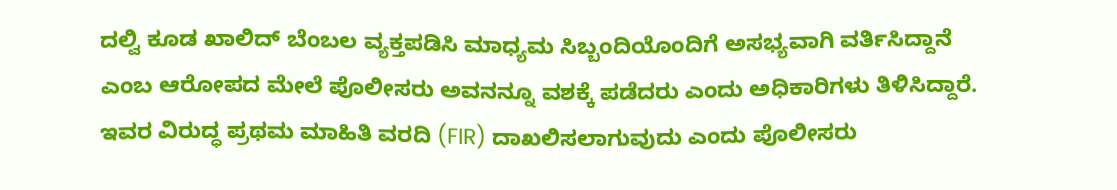ದಲ್ವಿ ಕೂಡ ಖಾಲಿದ್ ಬೆಂಬಲ ವ್ಯಕ್ತಪಡಿಸಿ ಮಾಧ್ಯಮ ಸಿಬ್ಬಂದಿಯೊಂದಿಗೆ ಅಸಭ್ಯವಾಗಿ ವರ್ತಿಸಿದ್ದಾನೆ ಎಂಬ ಆರೋಪದ ಮೇಲೆ ಪೊಲೀಸರು ಅವನನ್ನೂ ವಶಕ್ಕೆ ಪಡೆದರು ಎಂದು ಅಧಿಕಾರಿಗಳು ತಿಳಿಸಿದ್ದಾರೆ.
ಇವರ ವಿರುದ್ಧ ಪ್ರಥಮ ಮಾಹಿತಿ ವರದಿ (FIR) ದಾಖಲಿಸಲಾಗುವುದು ಎಂದು ಪೊಲೀಸರು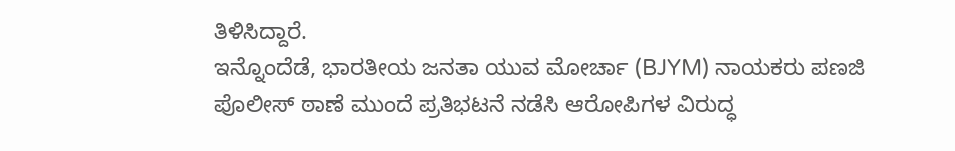ತಿಳಿಸಿದ್ದಾರೆ.
ಇನ್ನೊಂದೆಡೆ, ಭಾರತೀಯ ಜನತಾ ಯುವ ಮೋರ್ಚಾ (BJYM) ನಾಯಕರು ಪಣಜಿ ಪೊಲೀಸ್ ಠಾಣೆ ಮುಂದೆ ಪ್ರತಿಭಟನೆ ನಡೆಸಿ ಆರೋಪಿಗಳ ವಿರುದ್ಧ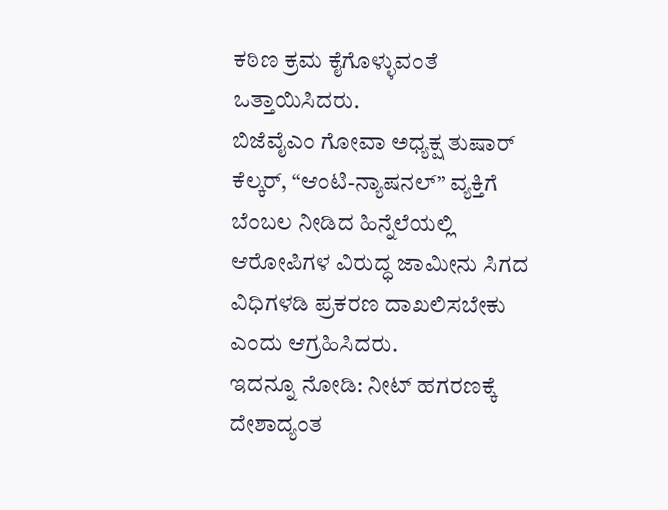ಕಠಿಣ ಕ್ರಮ ಕೈಗೊಳ್ಳುವಂತೆ ಒತ್ತಾಯಿಸಿದರು.
ಬಿಜೆವೈಎಂ ಗೋವಾ ಅಧ್ಯಕ್ಷ ತುಷಾರ್ ಕೆಲ್ಕರ್, “ಆಂಟಿ-ನ್ಯಾಷನಲ್” ವ್ಯಕ್ತಿಗೆ ಬೆಂಬಲ ನೀಡಿದ ಹಿನ್ನೆಲೆಯಲ್ಲಿ ಆರೋಪಿಗಳ ವಿರುದ್ಧ ಜಾಮೀನು ಸಿಗದ ವಿಧಿಗಳಡಿ ಪ್ರಕರಣ ದಾಖಲಿಸಬೇಕು ಎಂದು ಆಗ್ರಹಿಸಿದರು.
ಇದನ್ನೂ ನೋಡಿ: ನೀಟ್ ಹಗರಣಕ್ಕೆ ದೇಶಾದ್ಯಂತ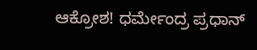ಆಕ್ರೋಶ! ಧರ್ಮೇಂದ್ರ ಪ್ರಧಾನ್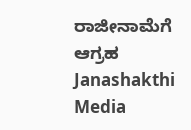ರಾಜೀನಾಮೆಗೆ ಆಗ್ರಹ Janashakthi Media